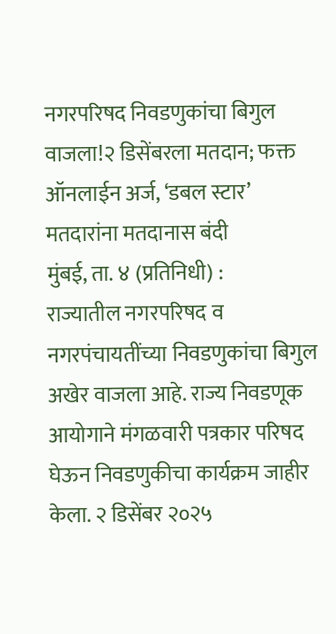नगरपरिषद निवडणुकांचा बिगुल वाजला!२ डिसेंबरला मतदान; फक्त ऑनलाईन अर्ज, ‘डबल स्टार’ मतदारांना मतदानास बंदी
मुंबई, ता. ४ (प्रतिनिधी) :
राज्यातील नगरपरिषद व नगरपंचायतींच्या निवडणुकांचा बिगुल अखेर वाजला आहे. राज्य निवडणूक आयोगाने मंगळवारी पत्रकार परिषद घेऊन निवडणुकीचा कार्यक्रम जाहीर केला. २ डिसेंबर २०२५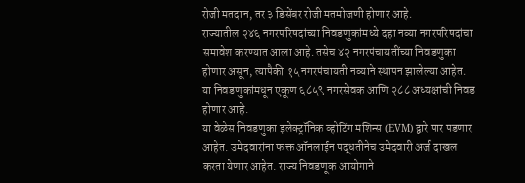रोजी मतदान, तर ३ डिसेंबर रोजी मतमोजणी होणार आहे.
राज्यातील २४६ नगरपरिषदांच्या निवडणुकांमध्ये दहा नव्या नगरपरिषदांचा समावेश करण्यात आला आहे. तसेच ४२ नगरपंचायतींच्या निवडणुका होणार असून, त्यापैकी १५ नगरपंचायती नव्याने स्थापन झालेल्या आहेत. या निवडणुकांमधून एकूण ६८५९ नगरसेवक आणि २८८ अध्यक्षांची निवड होणार आहे.
या वेळेस निवडणुका इलेक्ट्रॉनिक व्होटिंग मशिन्स (EVM) द्वारे पार पडणार आहेत. उमेदवारांना फक्त ऑनलाईन पद्धतीनेच उमेदवारी अर्ज दाखल करता येणार आहेत. राज्य निवडणूक आयोगाने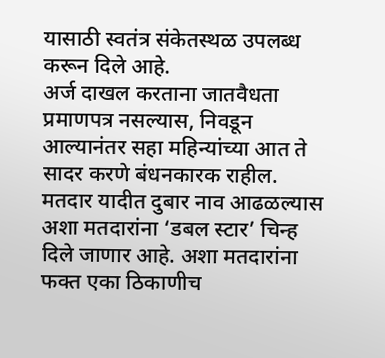यासाठी स्वतंत्र संकेतस्थळ उपलब्ध करून दिले आहे.
अर्ज दाखल करताना जातवैधता प्रमाणपत्र नसल्यास, निवडून आल्यानंतर सहा महिन्यांच्या आत ते सादर करणे बंधनकारक राहील. मतदार यादीत दुबार नाव आढळल्यास अशा मतदारांना ‘डबल स्टार’ चिन्ह दिले जाणार आहे. अशा मतदारांना फक्त एका ठिकाणीच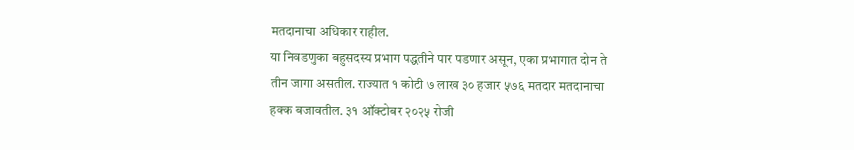मतदानाचा अधिकार राहील.
या निवडणुका बहुसदस्य प्रभाग पद्धतीने पार पडणार असून, एका प्रभागात दोन ते तीन जागा असतील. राज्यात १ कोटी ७ लाख ३० हजार ५७६ मतदार मतदानाचा हक्क बजावतील. ३१ ऑक्टोबर २०२५ रोजी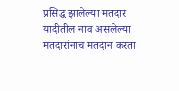प्रसिद्ध झालेल्या मतदार यादीतील नाव असलेल्या मतदारांनाच मतदान करता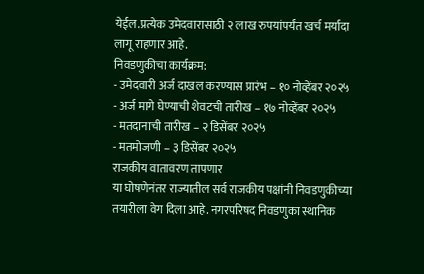येईल.प्रत्येक उमेदवारासाठी २ लाख रुपयांपर्यंत खर्च मर्यादा लागू राहणार आहे.
निवडणुकीचा कार्यक्रम:
- उमेदवारी अर्ज दाखल करण्यास प्रारंभ – १० नोव्हेंबर २०२५
- अर्ज मागे घेण्याची शेवटची तारीख – १७ नोव्हेंबर २०२५
- मतदानाची तारीख – २ डिसेंबर २०२५
- मतमोजणी – ३ डिसेंबर २०२५
राजकीय वातावरण तापणार
या घोषणेनंतर राज्यातील सर्व राजकीय पक्षांनी निवडणुकीच्या तयारीला वेग दिला आहे. नगरपरिषद निवडणुका स्थानिक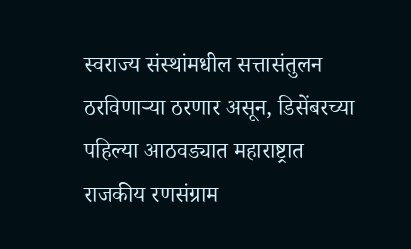स्वराज्य संस्थांमधील सत्तासंतुलन ठरविणाऱ्या ठरणार असून, डिसेंबरच्या पहिल्या आठवड्यात महाराष्ट्रात राजकीय रणसंग्राम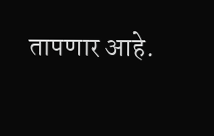तापणार आहे.